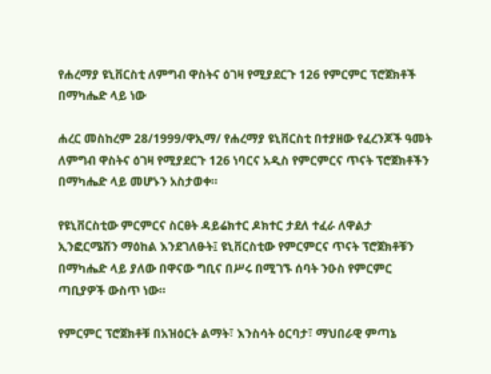የሐረማያ ዩኒቨርስቲ ለምግብ ዋስትና ዕገዛ የሚያደርጉ 126 የምርምር ፕሮጀክቶች በማካሔድ ላይ ነው

ሐረር መስከረም 28/1999/ዋኢማ/ የሐረማያ ዩኒቨርስቲ በተያዘው የፈረንጆች ዓመት ለምግብ ዋስትና ዕገዛ የሚያደርጉ 126 ነባርና አዲስ የምርምርና ጥናት ፕሮጀክቶችን በማካሔድ ላይ መሆኑን አስታወቀ።

የዩኒቨርስቲው ምርምርና ስርፀት ዳይሬክተር ዶክተር ታደለ ተፈራ ለዋልታ ኢንፎርሜሽን ማዕከል እንደገለፁት፤ ዩኒቨርስቲው የምርምርና ጥናት ፕሮጀክቶቹን በማካሔድ ላይ ያለው በዋናው ግቢና በሥሩ በሚገኙ ሰባት ንዑስ የምርምር ጣቢያዎች ውስጥ ነው።

የምርምር ፕሮጀክቶቹ በአዝዕርት ልማት፣ እንስሳት ዕርባታ፣ ማህበራዊ ምጣኔ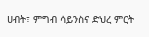ሀብት፣ ምግብ ሳይንስና ድህረ ምርት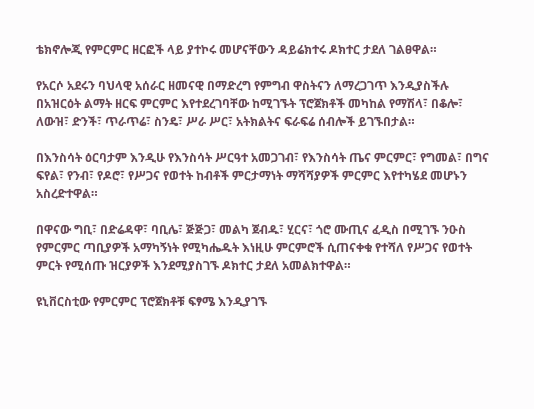ቴክኖሎጂ የምርምር ዘርፎች ላይ ያተኮሩ መሆናቸውን ዳይሬክተሩ ዶክተር ታደለ ገልፀዋል።

የአርሶ አደሩን ባህላዊ አሰራር ዘመናዊ በማድረግ የምግብ ዋስትናን ለማረጋገጥ እንዲያስችሉ በአዝርዕት ልማት ዘርፍ ምርምር እየተደረገባቸው ከሚገኙት ፕሮጀክቶች መካከል የማሽላ፣ በቆሎ፣ ለውዝ፣ ድንች፣ ጥራጥሬ፣ ስንዴ፣ ሥራ ሥር፣ አትክልትና ፍራፍሬ ሰብሎች ይገኙበታል።

በእንስሳት ዕርባታም እንዲሁ የእንስሳት ሥርዓተ አመጋገብ፣ የእንስሳት ጤና ምርምር፣ የግመል፣ በግና ፍየል፣ የንብ፣ የዶሮ፣ የሥጋና የወተት ከብቶች ምርታማነት ማሻሻያዎች ምርምር እየተካሄደ መሆኑን አስረድተዋል።

በዋናው ግቢ፣ በድሬዳዋ፣ ባቢሌ፣ ጅጅጋ፣ መልካ ጀብዱ፣ ሂርና፣ ጎሮ ሙጢና ፈዲስ በሚገኙ ንዑስ የምርምር ጣቢያዎች አማካኝነት የሚካሔዱት እነዚሁ ምርምሮች ሲጠናቀቁ የተሻለ የሥጋና የወተት ምርት የሚሰጡ ዝርያዎች እንደሚያስገኙ ዶክተር ታደለ አመልክተዋል።

ዩኒቨርስቲው የምርምር ፕሮጀክቶቹ ፍፃሜ እንዲያገኙ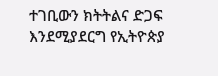ተገቢውን ክትትልና ድጋፍ እንደሚያደርግ የኢትዮጵያ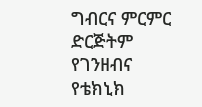ግብርና ምርምር ድርጅትም የገንዘብና የቴክኒክ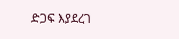ድጋፍ እያደረገ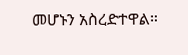መሆኑን አስረድተዋል።